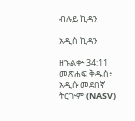ብሉይ ኪዳን

አዲስ ኪዳን

ዘኁልቍ 34:11 መጽሐፍ ቅዱስ፥ አዲሱ መደበኛ ትርጒም (NASV)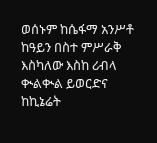ወሰኑም ከሴፋማ አንሥቶ ከዓይን በስተ ምሥራቅ እስካለው እስከ ሪብላ ቊልቊል ይወርድና ከኪኔሬት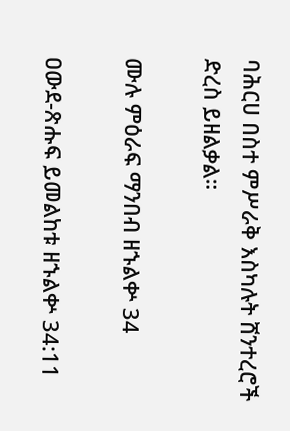ባሕርሀ በስተ ምሥራቅ እስካሉት ሸንተረሮች ድረስ ይዘልቃል።

ሙሉ ምዕራፍ ማንበብ ዘኁልቍ 34

ዐውደ-ጽሑፍ ይመልከቱ ዘኁልቍ 34:11